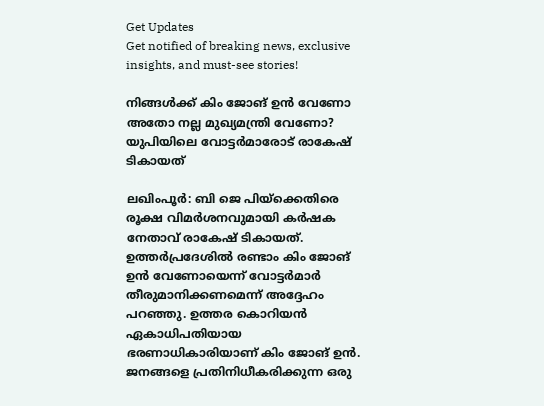Get Updates
Get notified of breaking news, exclusive insights, and must-see stories!

നിങ്ങള്‍ക്ക് കിം ജോങ് ഉന്‍ വേണോ അതോ നല്ല മുഖ്യമന്ത്രി വേണോ? യുപിയിലെ വോട്ടര്‍മാരോട് രാകേഷ് ടികായത്

ലഖിംപൂര്‍: ബി ജെ പിയ്‌ക്കെതിരെ രൂക്ഷ വിമര്‍ശനവുമായി കര്‍ഷക നേതാവ് രാകേഷ് ടികായത്. ഉത്തര്‍പ്രദേശില്‍ രണ്ടാം കിം ജോങ് ഉന്‍ വേണോയെന്ന് വോട്ടര്‍മാര്‍ തീരുമാനിക്കണമെന്ന് അദ്ദേഹം പറഞ്ഞു. ഉത്തര കൊറിയന്‍ ഏകാധിപതിയായ ഭരണാധികാരിയാണ് കിം ജോങ് ഉന്‍. ജനങ്ങളെ പ്രതിനിധീകരിക്കുന്ന ഒരു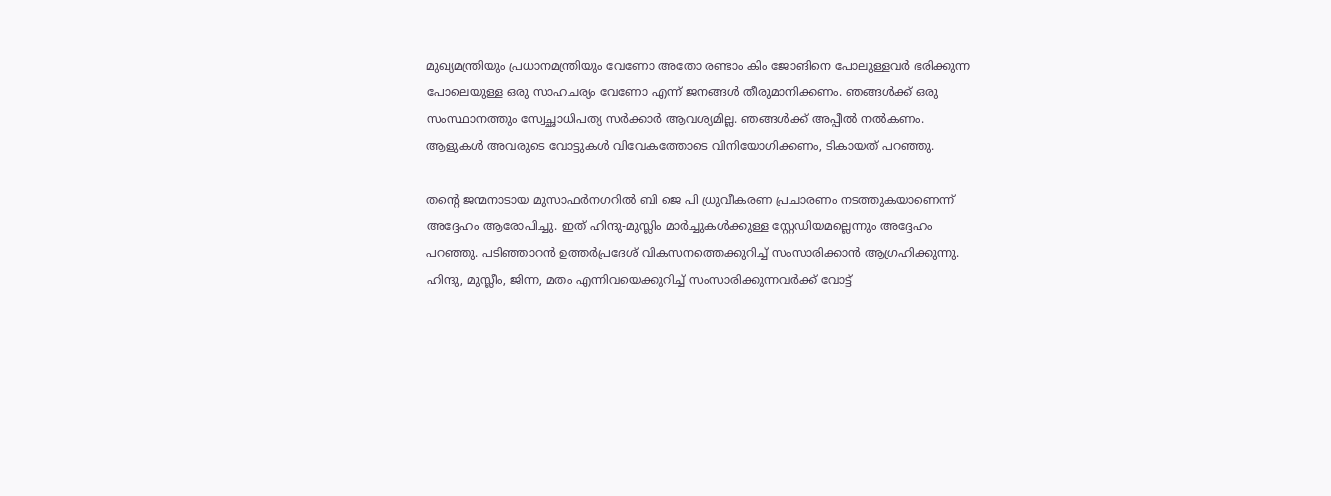മുഖ്യമന്ത്രിയും പ്രധാനമന്ത്രിയും വേണോ അതോ രണ്ടാം കിം ജോങിനെ പോലുള്ളവര്‍ ഭരിക്കുന്ന പോലെയുള്ള ഒരു സാഹചര്യം വേണോ എന്ന് ജനങ്ങള്‍ തീരുമാനിക്കണം. ഞങ്ങള്‍ക്ക് ഒരു സംസ്ഥാനത്തും സ്വേച്ഛാധിപത്യ സര്‍ക്കാര്‍ ആവശ്യമില്ല. ഞങ്ങള്‍ക്ക് അപ്പീല്‍ നല്‍കണം. ആളുകള്‍ അവരുടെ വോട്ടുകള്‍ വിവേകത്തോടെ വിനിയോഗിക്കണം, ടികായത് പറഞ്ഞു.

തന്റെ ജന്മനാടായ മുസാഫര്‍നഗറില്‍ ബി ജെ പി ധ്രുവീകരണ പ്രചാരണം നടത്തുകയാണെന്ന് അദ്ദേഹം ആരോപിച്ചു. ഇത് ഹിന്ദു-മുസ്ലിം മാര്‍ച്ചുകള്‍ക്കുള്ള സ്റ്റേഡിയമല്ലെന്നും അദ്ദേഹം പറഞ്ഞു. പടിഞ്ഞാറന്‍ ഉത്തര്‍പ്രദേശ് വികസനത്തെക്കുറിച്ച് സംസാരിക്കാന്‍ ആഗ്രഹിക്കുന്നു. ഹിന്ദു, മുസ്ലീം, ജിന്ന, മതം എന്നിവയെക്കുറിച്ച് സംസാരിക്കുന്നവര്‍ക്ക് വോട്ട്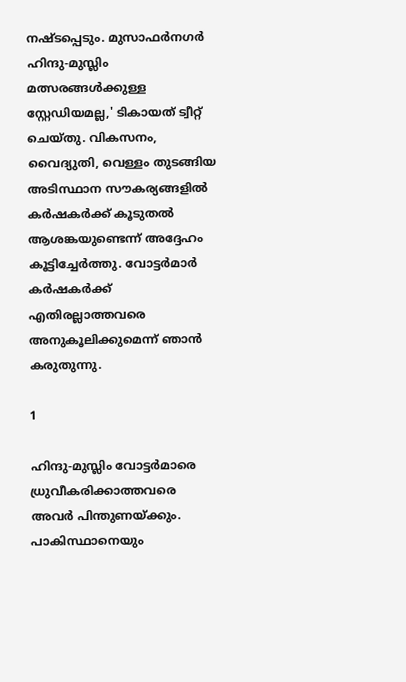നഷ്ടപ്പെടും. മുസാഫര്‍നഗര്‍ ഹിന്ദു-മുസ്ലിം മത്സരങ്ങള്‍ക്കുള്ള സ്റ്റേഡിയമല്ല,' ടികായത് ട്വീറ്റ് ചെയ്തു. വികസനം, വൈദ്യുതി, വെള്ളം തുടങ്ങിയ അടിസ്ഥാന സൗകര്യങ്ങളില്‍ കര്‍ഷകര്‍ക്ക് കൂടുതല്‍ ആശങ്കയുണ്ടെന്ന് അദ്ദേഹം കൂട്ടിച്ചേര്‍ത്തു. വോട്ടര്‍മാര്‍ കര്‍ഷകര്‍ക്ക് എതിരല്ലാത്തവരെ അനുകൂലിക്കുമെന്ന് ഞാന്‍ കരുതുന്നു.

1

ഹിന്ദു-മുസ്ലിം വോട്ടര്‍മാരെ ധ്രുവീകരിക്കാത്തവരെ അവര്‍ പിന്തുണയ്ക്കും. പാകിസ്ഥാനെയും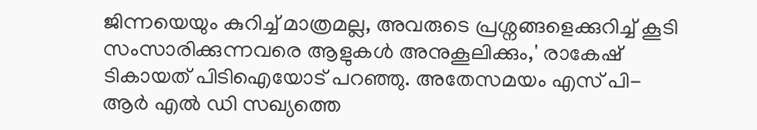ജിന്നയെയും കുറിച്ച് മാത്രമല്ല, അവരുടെ പ്രശ്നങ്ങളെക്കുറിച്ച് കൂടി സംസാരിക്കുന്നവരെ ആളുകള്‍ അനുകൂലിക്കും,' രാകേഷ് ടികായത് പിടിഐയോട് പറഞ്ഞു. അതേസമയം എസ് പി- ആര്‍ എല്‍ ഡി സഖ്യത്തെ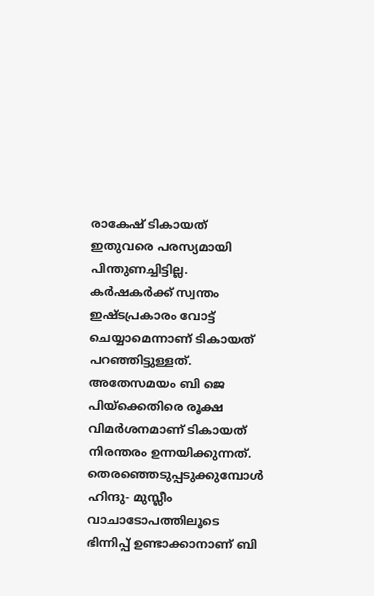രാകേഷ് ടികായത് ഇതുവരെ പരസ്യമായി പിന്തുണച്ചിട്ടില്ല. കര്‍ഷകര്‍ക്ക് സ്വന്തം ഇഷ്ടപ്രകാരം വോട്ട് ചെയ്യാമെന്നാണ് ടികായത് പറഞ്ഞിട്ടുള്ളത്. അതേസമയം ബി ജെ പിയ്‌ക്കെതിരെ രൂക്ഷ വിമര്‍ശനമാണ് ടികായത് നിരന്തരം ഉന്നയിക്കുന്നത്. തെരഞ്ഞെടുപ്പടുക്കുമ്പോള്‍ ഹിന്ദു- മുസ്ലീം വാചാടോപത്തിലൂടെ ഭിന്നിപ്പ് ഉണ്ടാക്കാനാണ് ബി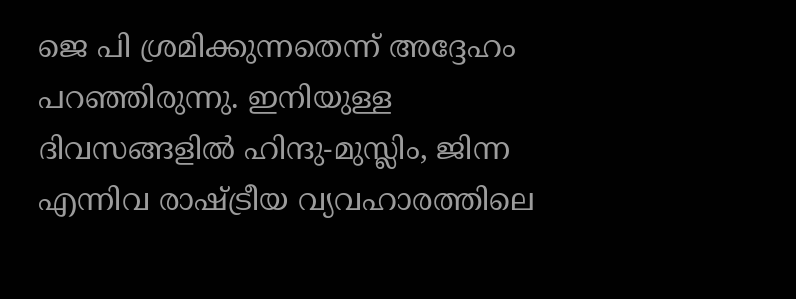ജെ പി ശ്രമിക്കുന്നതെന്ന് അദ്ദേഹം പറഞ്ഞിരുന്നു. ഇനിയുള്ള ദിവസങ്ങളില്‍ ഹിന്ദു-മുസ്ലിം, ജിന്ന എന്നിവ രാഷ്ട്രീയ വ്യവഹാരത്തിലെ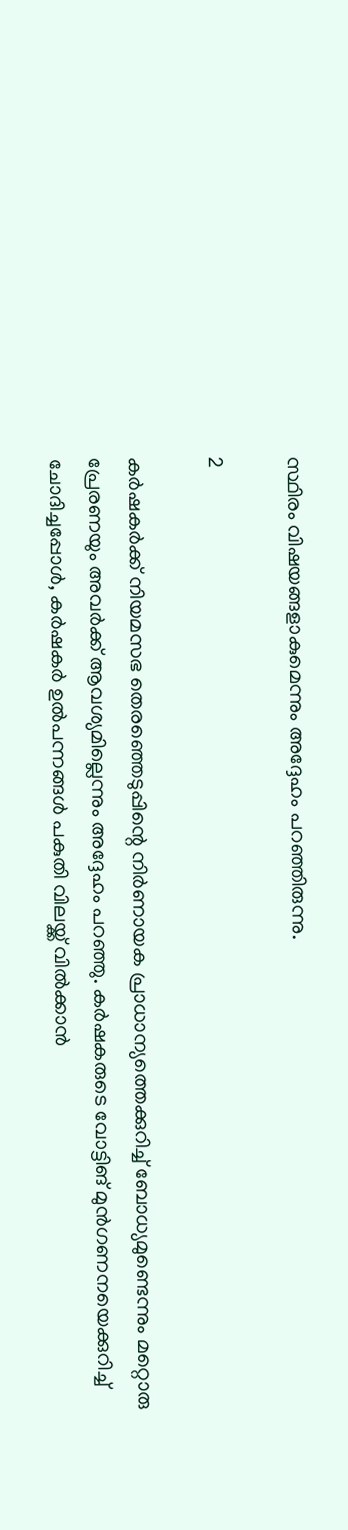സ്ഥിരം വിഷയങ്ങളാകുമെന്നും അദ്ദേഹം പറഞ്ഞിരുന്നു.

2

കര്‍ഷകര്‍ക്ക് നിയമസഭ തെരഞ്ഞെടുപ്പിന്റെ നിര്‍ണായക പ്രാധാന്യത്തെക്കുറിച്ച് ബോധ്യമുണ്ടെന്നും മറ്റൊരു പ്രേരണയും അവര്‍ക്ക് ആവശ്യമില്ലെന്നും അദ്ദേഹം പറഞ്ഞു. കര്‍ഷകരുടെ വോട്ടിങ് മുന്‍ഗണനയെക്കുറിച്ച് ചോദിച്ചപ്പോള്‍, കര്‍ഷകര്‍ ഉല്‍പന്നങ്ങള്‍ പകുതി വിലയ്ക്ക് വില്‍ക്കാന്‍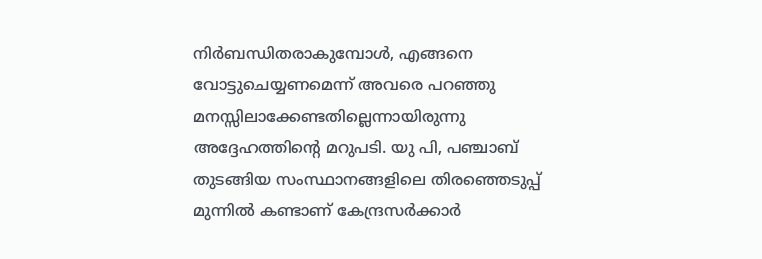നിര്‍ബന്ധിതരാകുമ്പോള്‍, എങ്ങനെ വോട്ടുചെയ്യണമെന്ന് അവരെ പറഞ്ഞു മനസ്സിലാക്കേണ്ടതില്ലെന്നായിരുന്നു അദ്ദേഹത്തിന്റെ മറുപടി. യു പി, പഞ്ചാബ് തുടങ്ങിയ സംസ്ഥാനങ്ങളിലെ തിരഞ്ഞെടുപ്പ് മുന്നില്‍ കണ്ടാണ് കേന്ദ്രസര്‍ക്കാര്‍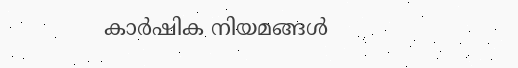കാര്‍ഷിക നിയമങ്ങള്‍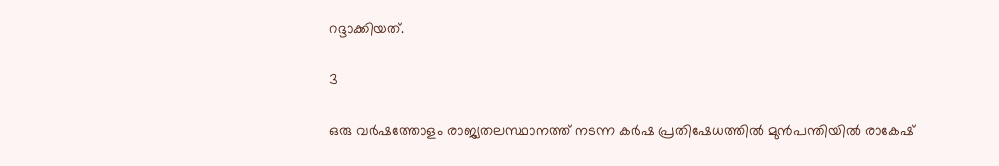റദ്ദാക്കിയത്.

3

ഒരു വര്‍ഷത്തോളം രാജ്യതലസ്ഥാനത്ത് നടന്ന കര്‍ഷ പ്രതിഷേധത്തില്‍ മുന്‍പന്തിയില്‍ രാകേഷ്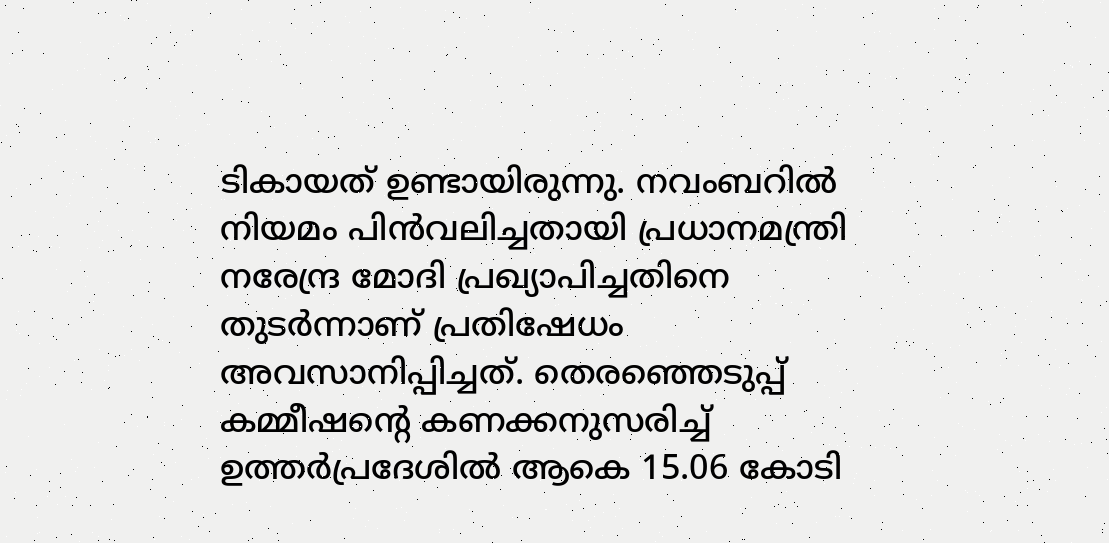ടികായത് ഉണ്ടായിരുന്നു. നവംബറില്‍ നിയമം പിന്‍വലിച്ചതായി പ്രധാനമന്ത്രി നരേന്ദ്ര മോദി പ്രഖ്യാപിച്ചതിനെ തുടര്‍ന്നാണ് പ്രതിഷേധം അവസാനിപ്പിച്ചത്. തെരഞ്ഞെടുപ്പ് കമ്മീഷന്റെ കണക്കനുസരിച്ച് ഉത്തര്‍പ്രദേശില്‍ ആകെ 15.06 കോടി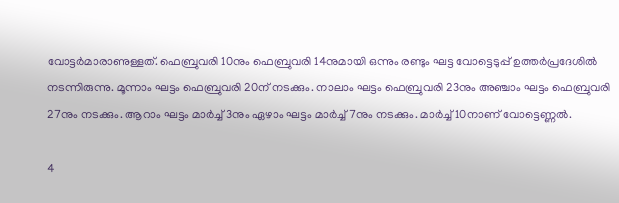വോട്ടര്‍മാരാണുള്ളത്. ഫെബ്രുവരി 10നും ഫെബ്രുവരി 14നുമായി ഒന്നും രണ്ടും ഘട്ട വോട്ടെടുപ്പ് ഉത്തര്‍പ്രദേശില്‍ നടന്നിരുന്നു. മൂന്നാം ഘട്ടം ഫെബ്രുവരി 20ന് നടക്കും. നാലാം ഘട്ടം ഫെബ്രുവരി 23നും അഞ്ചാം ഘട്ടം ഫെബ്രുവരി 27നും നടക്കും. ആറാം ഘട്ടം മാര്‍ച്ച് 3നും ഏഴാം ഘട്ടം മാര്‍ച്ച് 7നും നടക്കും. മാര്‍ച്ച് 10നാണ് വോട്ടെണ്ണല്‍.

4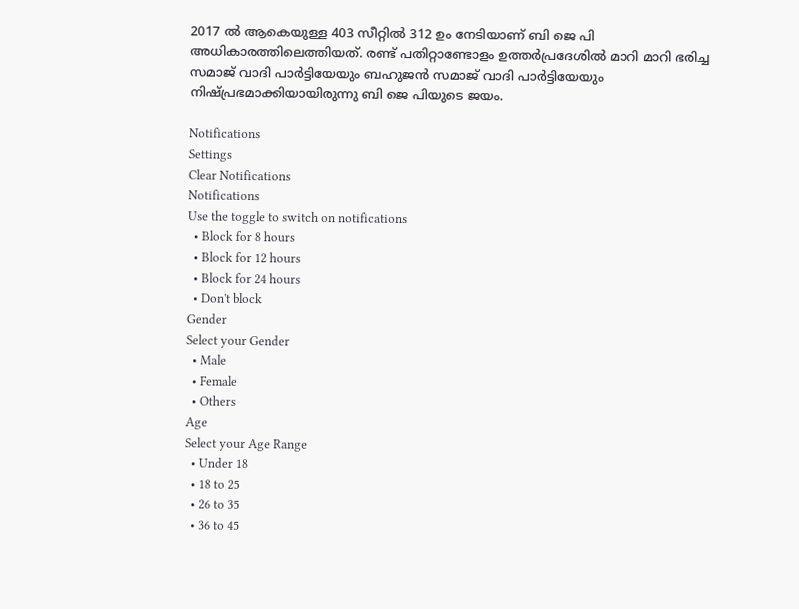2017 ല്‍ ആകെയുള്ള 403 സീറ്റില്‍ 312 ഉം നേടിയാണ് ബി ജെ പി അധികാരത്തിലെത്തിയത്. രണ്ട് പതിറ്റാണ്ടോളം ഉത്തര്‍പ്രദേശില്‍ മാറി മാറി ഭരിച്ച സമാജ് വാദി പാര്‍ട്ടിയേയും ബഹുജന്‍ സമാജ് വാദി പാര്‍ട്ടിയേയും നിഷ്പ്രഭമാക്കിയായിരുന്നു ബി ജെ പിയുടെ ജയം.

Notifications
Settings
Clear Notifications
Notifications
Use the toggle to switch on notifications
  • Block for 8 hours
  • Block for 12 hours
  • Block for 24 hours
  • Don't block
Gender
Select your Gender
  • Male
  • Female
  • Others
Age
Select your Age Range
  • Under 18
  • 18 to 25
  • 26 to 35
  • 36 to 45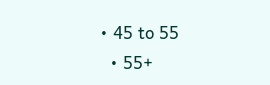• 45 to 55
  • 55+